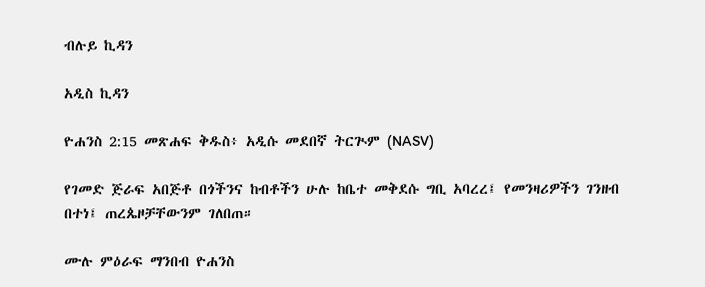ብሉይ ኪዳን

አዲስ ኪዳን

ዮሐንስ 2:15 መጽሐፍ ቅዱስ፥ አዲሱ መደበኛ ትርጒም (NASV)

የገመድ ጅራፍ አበጅቶ በጎችንና ከብቶችን ሁሉ ከቤተ መቅደሱ ግቢ አባረረ፤ የመንዛሪዎችን ገንዘብ በተነ፤ ጠረጴዞቻቸውንም ገለበጠ።

ሙሉ ምዕራፍ ማንበብ ዮሐንስ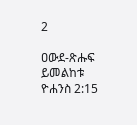2

ዐውደ-ጽሑፍ ይመልከቱ ዮሐንስ 2:15